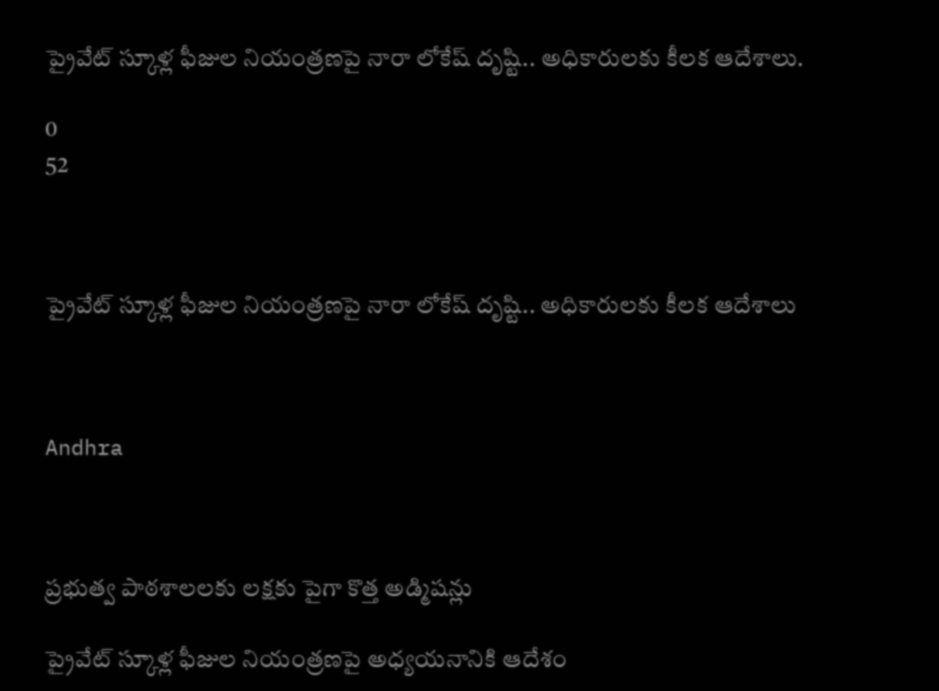ప్రైవేట్ స్కూళ్ల ఫీజుల నియంత్రణపై నారా లోకేష్ దృష్టి.. అధికారులకు కీలక ఆదేశాలు.

0
52



ప్రైవేట్ స్కూళ్ల ఫీజుల నియంత్రణపై నారా లోకేష్ దృష్టి.. అధికారులకు కీలక ఆదేశాలు



Andhra



ప్రభుత్వ పాఠశాలలకు లక్షకు పైగా కొత్త అడ్మిషన్లు

ప్రైవేట్ స్కూళ్ల ఫీజుల నియంత్రణపై అధ్యయనానికి ఆదేశం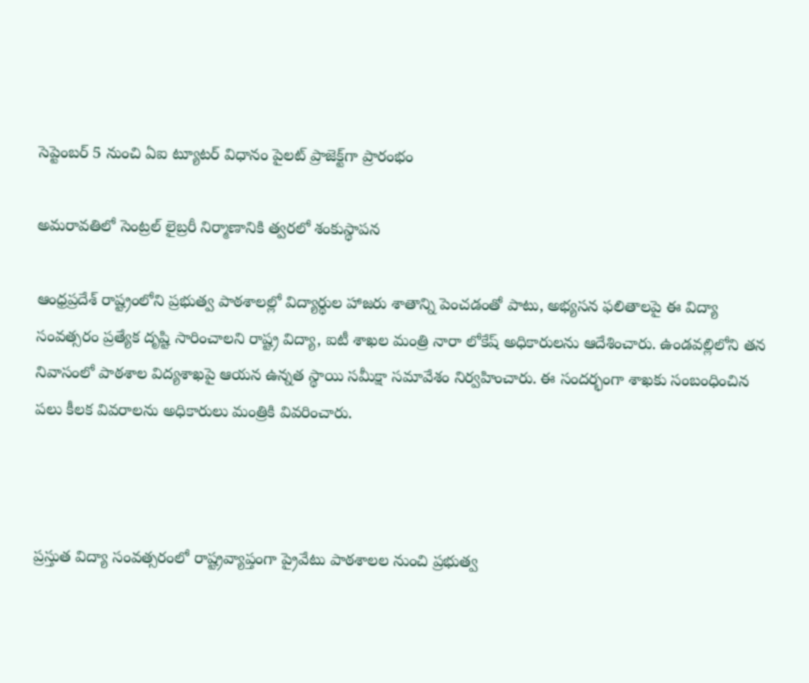సెప్టెంబర్ 5 నుంచి ఏఐ ట్యూటర్ విధానం పైలట్ ప్రాజెక్ట్‌గా ప్రారంభం

అమరావతిలో సెంట్రల్ లైబ్రరీ నిర్మాణానికి త్వరలో శంకుస్థాపన

ఆంధ్రప్రదేశ్ రాష్ట్రంలోని ప్రభుత్వ పాఠశాలల్లో విద్యార్థుల హాజరు శాతాన్ని పెంచడంతో పాటు, అభ్యసన ఫలితాలపై ఈ విద్యా సంవత్సరం ప్రత్యేక దృష్టి సారించాలని రాష్ట్ర విద్యా, ఐటీ శాఖల మంత్రి నారా లోకేష్ అధికారులను ఆదేశించారు. ఉండవల్లిలోని తన నివాసంలో పాఠశాల విద్యశాఖపై ఆయన ఉన్నత స్థాయి సమీక్షా సమావేశం నిర్వహించారు. ఈ సందర్భంగా శాఖకు సంబంధించిన పలు కీలక వివరాలను అధికారులు మంత్రికి వివరించారు.



ప్రస్తుత విద్యా సంవత్సరంలో రాష్ట్రవ్యాప్తంగా ప్రైవేటు పాఠశాలల నుంచి ప్రభుత్వ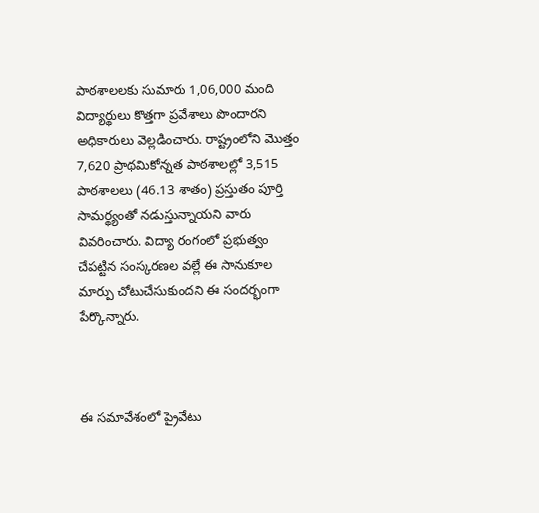పాఠశాలలకు సుమారు 1,06,000 మంది విద్యార్థులు కొత్తగా ప్రవేశాలు పొందారని అధికారులు వెల్లడించారు. రాష్ట్రంలోని మొత్తం 7,620 ప్రాథమికోన్నత పాఠశాలల్లో 3,515 పాఠశాలలు (46.13 శాతం) ప్రస్తుతం పూర్తి సామర్థ్యంతో నడుస్తున్నాయని వారు వివరించారు. విద్యా రంగంలో ప్రభుత్వం చేపట్టిన సంస్కరణల వల్లే ఈ సానుకూల మార్పు చోటుచేసుకుందని ఈ సందర్భంగా పేర్కొన్నారు.



ఈ సమావేశంలో ప్రైవేటు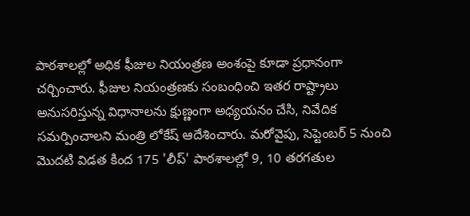పాఠశాలల్లో అధిక ఫీజుల నియంత్రణ అంశంపై కూడా ప్రధానంగా చర్చించారు. ఫీజుల నియంత్రణకు సంబంధించి ఇతర రాష్ట్రాలు అనుసరిస్తున్న విధానాలను క్షుణ్ణంగా అధ్యయనం చేసి, నివేదిక సమర్పించాలని మంత్రి లోకేష్ ఆదేశించారు. మరోవైపు, సెప్టెంబర్ 5 నుంచి మొదటి విడత కింద 175 'లీప్' పాఠశాలల్లో 9, 10 తరగతుల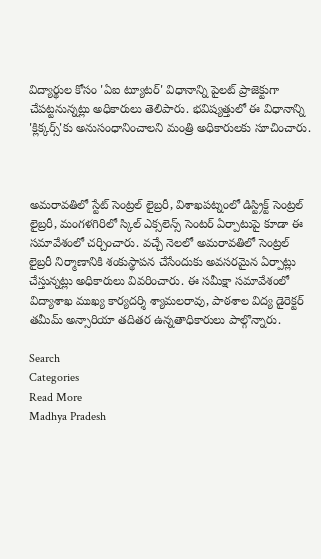విద్యార్థుల కోసం 'ఏఐ ట్యూటర్' విధానాన్ని పైలట్ ప్రాజెక్టుగా చేపట్టనున్నట్లు అధికారులు తెలిపారు. భవిష్యత్తులో ఈ విధానాన్ని 'క్లిక్కర్స్‌'కు అనుసంధానించాలని మంత్రి అధికారులకు సూచించారు.



అమరావతిలో స్టేట్ సెంట్రల్ లైబ్రరీ, విశాఖపట్నంలో డిస్ట్రిక్ట్ సెంట్రల్ లైబ్రరీ, మంగళగిరిలో స్కిల్ ఎక్సలెన్స్ సెంటర్ ఏర్పాటుపై కూడా ఈ సమావేశంలో చర్చించారు. వచ్చే నెలలో అమరావతిలో సెంట్రల్ లైబ్రరీ నిర్మాణానికి శంకుస్థాపన చేసేందుకు అవసరమైన ఏర్పాట్లు చేస్తున్నట్లు అధికారులు వివరించారు. ఈ సమీక్షా సమావేశంలో విద్యాశాఖ ముఖ్య కార్యదర్శి శ్యామలరావు, పాఠశాల విద్య డైరెక్టర్ తమీమ్ అన్సారియా తదితర ఉన్నతాధికారులు పాల్గొన్నారు.

Search
Categories
Read More
Madhya Pradesh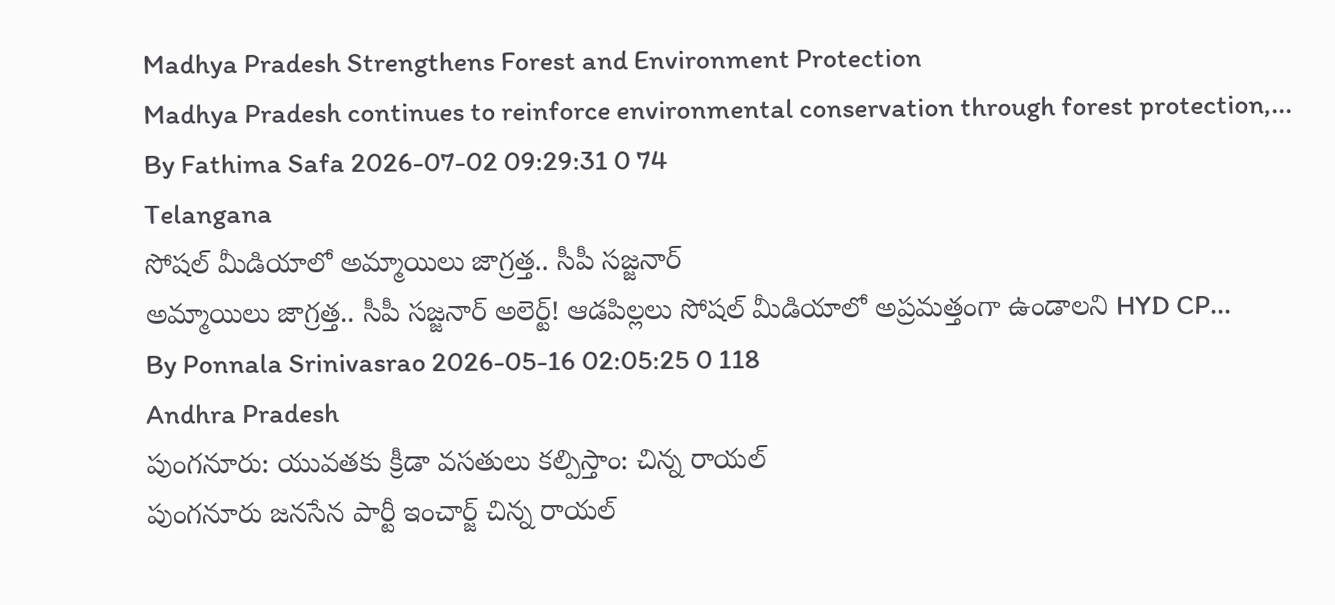Madhya Pradesh Strengthens Forest and Environment Protection
Madhya Pradesh continues to reinforce environmental conservation through forest protection,...
By Fathima Safa 2026-07-02 09:29:31 0 74
Telangana
సోషల్ మీడియాలో అమ్మాయిలు జాగ్రత్త.. సీపీ సజ్జనార్
అమ్మాయిలు జాగ్రత్త.. సీపీ సజ్జనార్ అలెర్ట్! ఆడపిల్లలు సోషల్ మీడియాలో అప్రమత్తంగా ఉండాలని HYD CP...
By Ponnala Srinivasrao 2026-05-16 02:05:25 0 118
Andhra Pradesh
పుంగనూరు: యువతకు క్రీడా వసతులు కల్పిస్తాం: చిన్న రాయల్
పుంగనూరు జనసేన పార్టీ ఇంచార్జ్ చిన్న రాయల్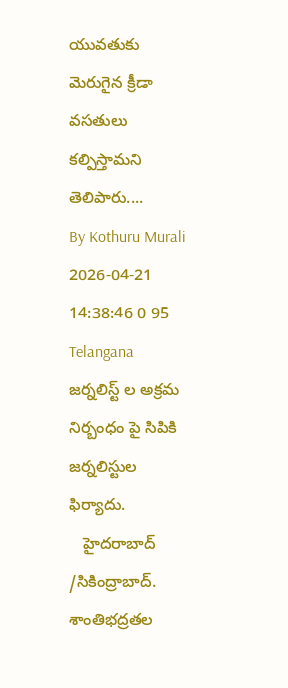యువతుకు మెరుగైన క్రీడా వసతులు కల్పిస్తామని తెలిపారు....
By Kothuru Murali 2026-04-21 14:38:46 0 95
Telangana
జర్నలిస్ట్ ల అక్రమ నిర్బంధం పై సిపికి జర్నలిస్టుల ఫిర్యాదు.
   హైదరాబాద్ /సికింద్రాబాద్.   శాంతిభద్రతల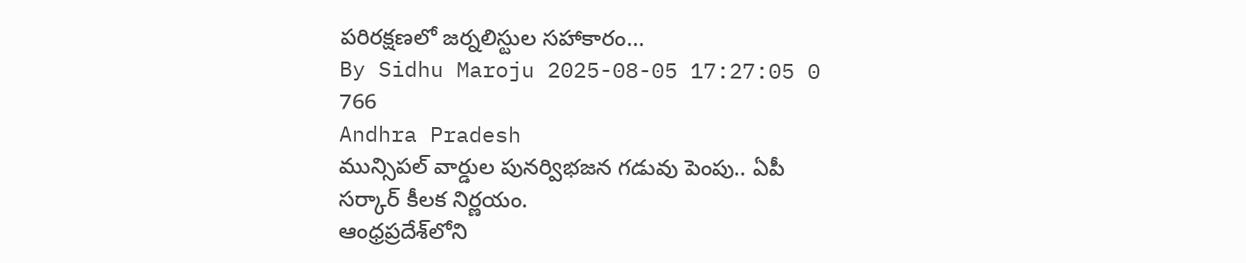పరిరక్షణలో జర్నలిస్టుల సహాకారం...
By Sidhu Maroju 2025-08-05 17:27:05 0 766
Andhra Pradesh
మున్సిపల్ వార్డుల పునర్విభజన గడువు పెంపు.. ఏపీ సర్కార్ కీలక నిర్ణయం.
ఆంధ్రప్రదేశ్‌లోని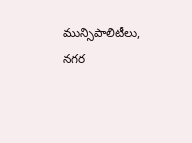మున్సిపాలిటీలు, నగర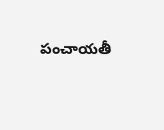పంచాయతీ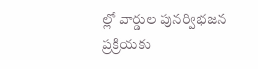ల్లో వార్డుల పునర్విభజన ప్రక్రియకు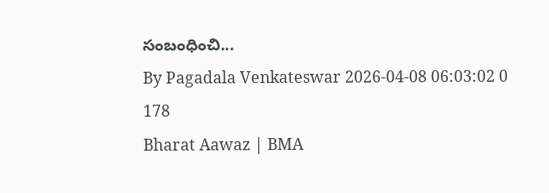సంబంధించి...
By Pagadala Venkateswar 2026-04-08 06:03:02 0 178
Bharat Aawaz | BMA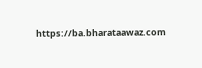https://ba.bharataawaz.com